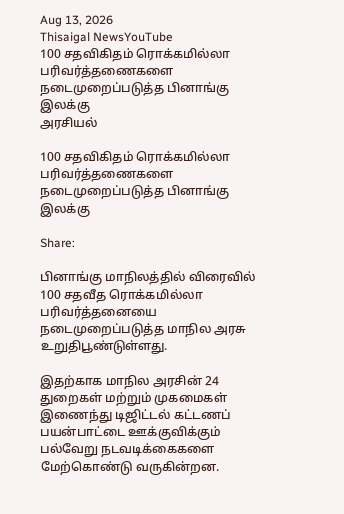Aug 13, 2026
Thisaigal NewsYouTube
100 சதவிகிதம் ரொக்கமில்லா பரிவர்த்தணைகளை நடைமுறைப்படுத்த பினாங்கு இலக்கு
அரசியல்

100 சதவிகிதம் ரொக்கமில்லா பரிவர்த்தணைகளை நடைமுறைப்படுத்த பினாங்கு இலக்கு

Share:

பினாங்கு மாநிலத்தில் விரைவில் 100 சதவீத ரொக்கமில்லா பரிவர்த்தனையை நடைமுறைப்படுத்த மாநில அரசு உறுதிபூண்டுள்ளது.

இதற்காக மாநில அரசின் 24 துறைகள் மற்றும் முகமைகள் இணைந்து டிஜிட்டல் கட்டணப் பயன்பாட்டை ஊக்குவிக்கும் பல்வேறு நடவடிக்கைகளை மேற்கொண்டு வருகின்றன.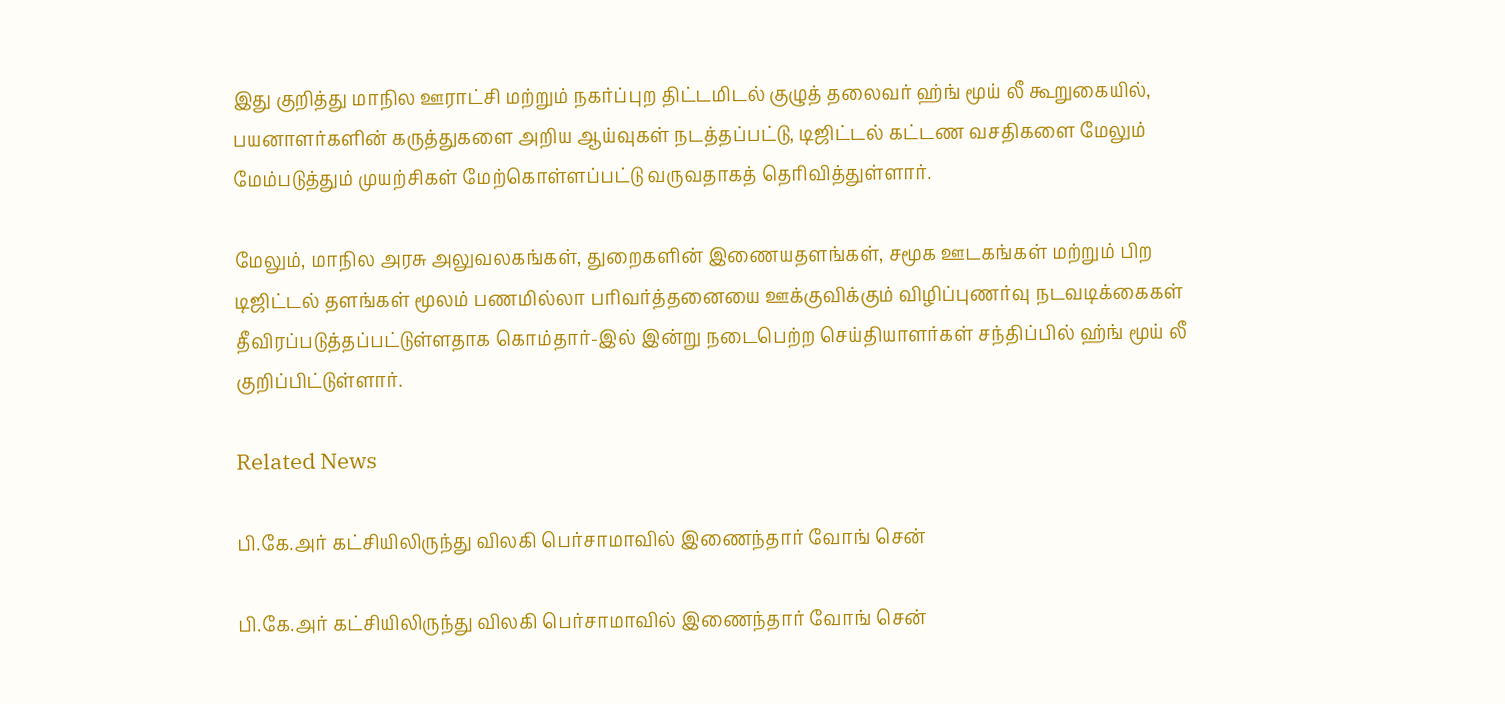இது குறித்து மாநில ஊராட்சி மற்றும் நகர்ப்புற திட்டமிடல் குழுத் தலைவர் ஹ்ங் மூய் லீ கூறுகையில், பயனாளர்களின் கருத்துகளை அறிய ஆய்வுகள் நடத்தப்பட்டு, டிஜிட்டல் கட்டண வசதிகளை மேலும் மேம்படுத்தும் முயற்சிகள் மேற்கொள்ளப்பட்டு வருவதாகத் தெரிவித்துள்ளார்.

மேலும், மாநில அரசு அலுவலகங்கள், துறைகளின் இணையதளங்கள், சமூக ஊடகங்கள் மற்றும் பிற டிஜிட்டல் தளங்கள் மூலம் பணமில்லா பரிவர்த்தனையை ஊக்குவிக்கும் விழிப்புணர்வு நடவடிக்கைகள் தீவிரப்படுத்தப்பட்டுள்ளதாக கொம்தார்-இல் இன்று நடைபெற்ற செய்தியாளர்கள் சந்திப்பில் ஹ்ங் மூய் லீ குறிப்பிட்டுள்ளார்.

Related News

பி.கே.அர் கட்சியிலிருந்து விலகி பெர்சாமாவில் இணைந்தார் வோங் சென்

பி.கே.அர் கட்சியிலிருந்து விலகி பெர்சாமாவில் இணைந்தார் வோங் சென்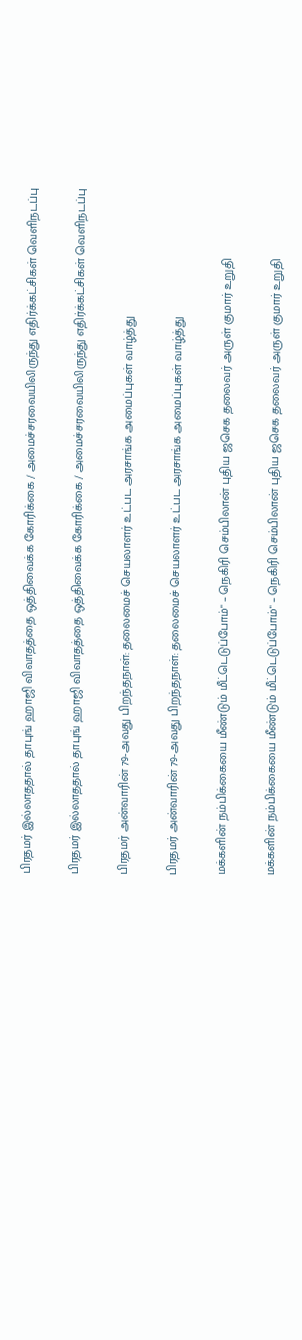பிரதமர் இல்லாததால் தாபுங் ஹாஜி விவாதத்தை ஒத்திவைக்க கோரிக்கை / அமைச்சரவையிலிருந்து எதிர்க்கட்சிகள் வெளிநடப்பு

பிரதமர் இல்லாததால் தாபுங் ஹாஜி விவாதத்தை ஒத்திவைக்க கோரிக்கை / அமைச்சரவையிலிருந்து எதிர்க்கட்சிகள் வெளிநடப்பு

பிரதமர் அன்வாரின் 79-அவது பிறந்தநாள்: தலைமைச் செயலாளர் உட்பட அரசாங்க அமைப்புகள் வாழ்த்து

பிரதமர் அன்வாரின் 79-அவது பிறந்தநாள்: தலைமைச் செயலாளர் உட்பட அரசாங்க அமைப்புகள் வாழ்த்து

மக்களின் நம்பிக்கையை மீண்டும் மீட்டெடுப்போம்" – நெகிரி செம்பிலான் புதிய ஜசெக தலைவர் அருள் குமார் உறுதி

மக்களின் நம்பிக்கையை மீண்டும் மீட்டெடுப்போம்" – நெகிரி செம்பிலான் புதிய ஜசெக தலைவர் அருள் குமார் உறுதி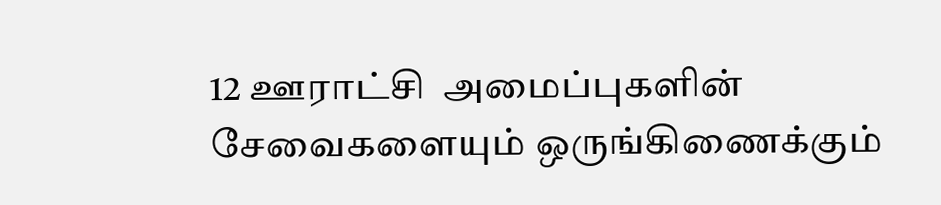12 ஊராட்சி  அமைப்புகளின் சேவைகளையும் ஒருங்கிணைக்கும்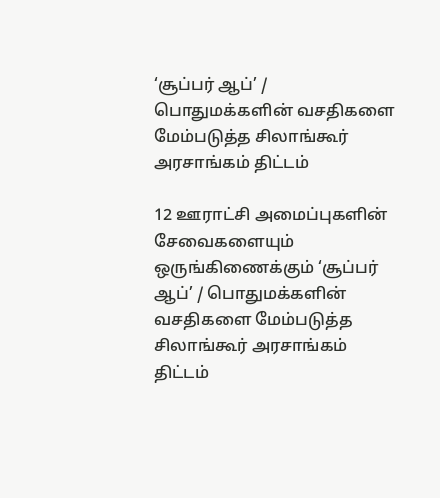‘சூப்பர் ஆப்’ / பொதுமக்களின் வசதிகளை மேம்படுத்த சிலாங்கூர் அரசாங்கம் திட்டம்

12 ஊராட்சி அமைப்புகளின் சேவைகளையும் ஒருங்கிணைக்கும் ‘சூப்பர் ஆப்’ / பொதுமக்களின் வசதிகளை மேம்படுத்த சிலாங்கூர் அரசாங்கம் திட்டம்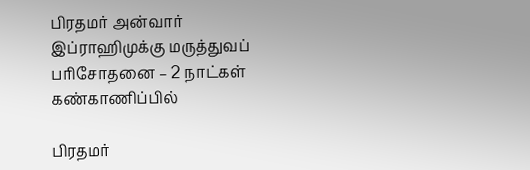பிரதமர் அன்வார் இப்ராஹிமுக்கு மருத்துவப் பரிசோதனை – 2 நாட்கள் கண்காணிப்பில்

பிரதமர்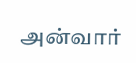அன்வார்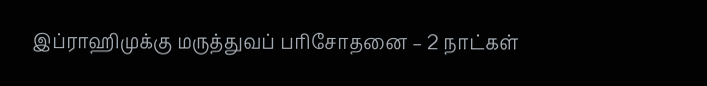இப்ராஹிமுக்கு மருத்துவப் பரிசோதனை – 2 நாட்கள்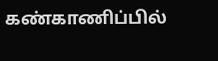கண்காணிப்பில்